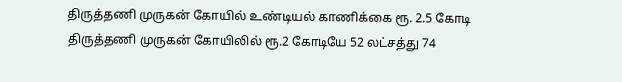திருத்தணி முருகன் கோயில் உண்டியல் காணிக்கை ரூ. 2.5 கோடி
திருத்தணி முருகன் கோயிலில் ரூ.2 கோடியே 52 லட்சத்து 74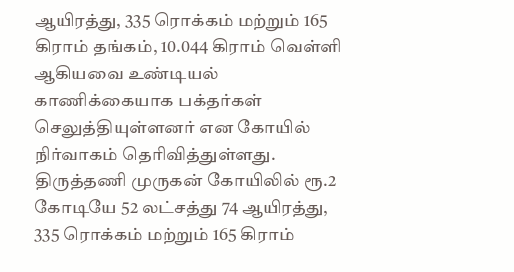ஆயிரத்து, 335 ரொக்கம் மற்றும் 165 கிராம் தங்கம், 10.044 கிராம் வெள்ளி ஆகியவை உண்டியல் காணிக்கையாக பக்தர்கள் செலுத்தியுள்ளனர் என கோயில் நிர்வாகம் தெரிவித்துள்ளது.
திருத்தணி முருகன் கோயிலில் ரூ.2 கோடியே 52 லட்சத்து 74 ஆயிரத்து, 335 ரொக்கம் மற்றும் 165 கிராம்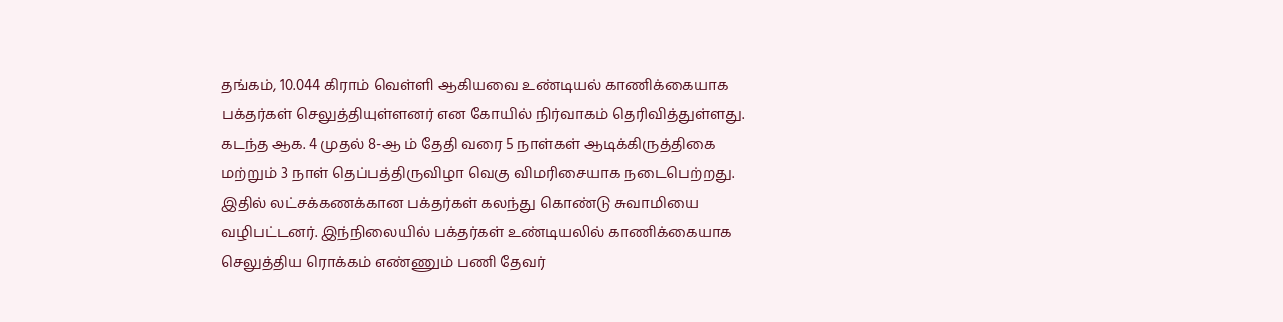தங்கம், 10.044 கிராம் வெள்ளி ஆகியவை உண்டியல் காணிக்கையாக பக்தர்கள் செலுத்தியுள்ளனர் என கோயில் நிர்வாகம் தெரிவித்துள்ளது.
கடந்த ஆக. 4 முதல் 8-ஆ ம் தேதி வரை 5 நாள்கள் ஆடிக்கிருத்திகை மற்றும் 3 நாள் தெப்பத்திருவிழா வெகு விமரிசையாக நடைபெற்றது. இதில் லட்சக்கணக்கான பக்தர்கள் கலந்து கொண்டு சுவாமியை வழிபட்டனர். இந்நிலையில் பக்தர்கள் உண்டியலில் காணிக்கையாக செலுத்திய ரொக்கம் எண்ணும் பணி தேவர்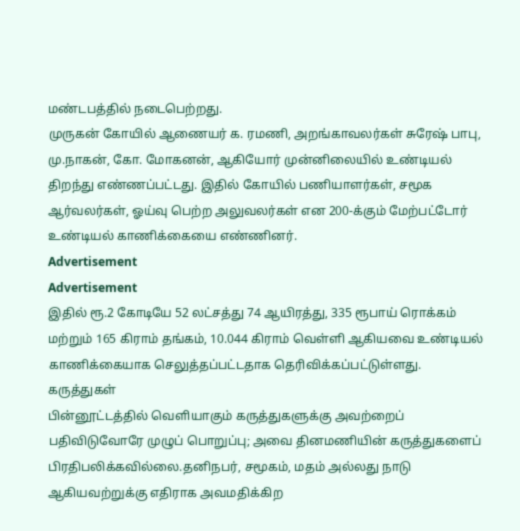மண்டபத்தில் நடைபெற்றது.
முருகன் கோயில் ஆணையர் க. ரமணி, அறங்காவலர்கள் சுரேஷ் பாபு, மு.நாகன், கோ. மோகனன், ஆகியோர் முன்னிலையில் உண்டியல் திறந்து எண்ணப்பட்டது. இதில் கோயில் பணியாளர்கள், சமூக ஆர்வலர்கள், ஓய்வு பெற்ற அலுவலர்கள் என 200-க்கும் மேற்பட்டோர் உண்டியல் காணிக்கையை எண்ணினர்.
Advertisement
Advertisement
இதில் ரூ.2 கோடியே 52 லட்சத்து 74 ஆயிரத்து, 335 ரூபாய் ரொக்கம் மற்றும் 165 கிராம் தங்கம், 10.044 கிராம் வெள்ளி ஆகியவை உண்டியல் காணிக்கையாக செலுத்தப்பட்டதாக தெரிவிக்கப்பட்டுள்ளது.
கருத்துகள்
பின்னூட்டத்தில் வெளியாகும் கருத்துகளுக்கு அவற்றைப் பதிவிடுவோரே முழுப் பொறுப்பு; அவை தினமணியின் கருத்துகளைப் பிரதிபலிக்கவில்லை.தனிநபர், சமூகம், மதம் அல்லது நாடு ஆகியவற்றுக்கு எதிராக அவமதிக்கிற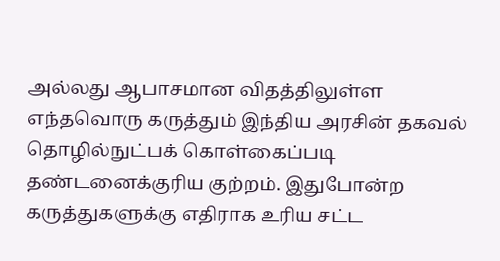அல்லது ஆபாசமான விதத்திலுள்ள எந்தவொரு கருத்தும் இந்திய அரசின் தகவல் தொழில்நுட்பக் கொள்கைப்படி தண்டனைக்குரிய குற்றம். இதுபோன்ற கருத்துகளுக்கு எதிராக உரிய சட்ட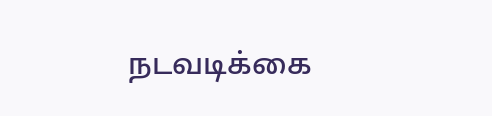நடவடிக்கை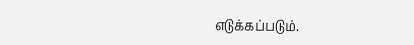எடுக்கப்படும்.